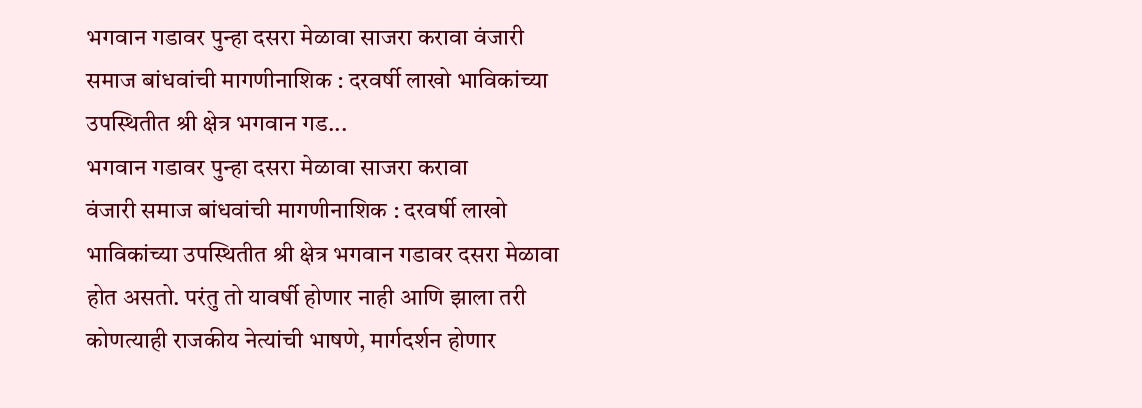भगवान गडावर पुन्हा दसरा मेळावा साजरा करावा वंजारी समाज बांधवांची मागणीनाशिक : दरवर्षी लाखो भाविकांच्या उपस्थितीत श्री क्षेत्र भगवान गड...
भगवान गडावर पुन्हा दसरा मेळावा साजरा करावा
वंजारी समाज बांधवांची मागणीनाशिक : दरवर्षी लाखो भाविकांच्या उपस्थितीत श्री क्षेत्र भगवान गडावर दसरा मेळावा होत असतो. परंतु तो यावर्षी होणार नाही आणि झाला तरी कोणत्याही राजकीय नेत्यांची भाषणे, मार्गदर्शन होणार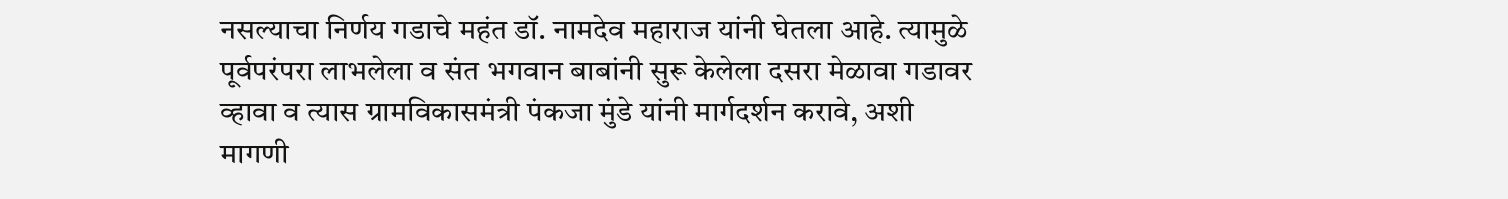नसल्याचा निर्णय गडाचे महंत डॉ. नामदेव महाराज यांनी घेतला आहे. त्यामुळे पूर्वपरंपरा लाभलेला व संत भगवान बाबांनी सुरू केलेला दसरा मेळावा गडावर व्हावा व त्यास ग्रामविकासमंत्री पंकजा मुंडे यांनी मार्गदर्शन करावे, अशी मागणी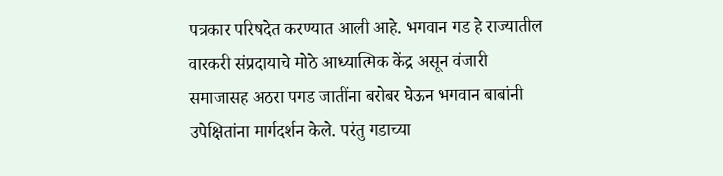पत्रकार परिषदेत करण्यात आली आहे. भगवान गड हे राज्यातील वारकरी संप्रदायाचे मोठे आध्यात्मिक केंद्र असून वंजारी समाजासह अठरा पगड जातींना बरोबर घेऊन भगवान बाबांनी उपेक्षितांना मार्गदर्शन केले. परंतु गडाच्या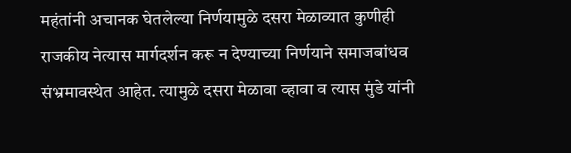महंतांनी अचानक घेतलेल्या निर्णयामुळे दसरा मेळाव्यात कुणीही राजकीय नेत्यास मार्गदर्शन करू न देण्याच्या निर्णयाने समाजबांधव संभ्रमावस्थेत आहेत. त्यामुळे दसरा मेळावा व्हावा व त्यास मुंडे यांनी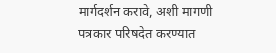मार्गदर्शन करावे, अशी मागणी पत्रकार परिषदेत करण्यात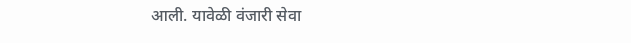आली. यावेळी वंजारी सेवा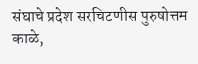संघाचे प्रदेश सरचिटणीस पुरुषोत्तम काळे,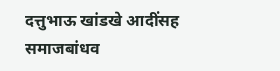दत्तुभाऊ खांडखे आदींसह समाजबांधव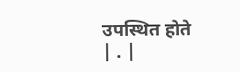उपस्थित होते
| . |